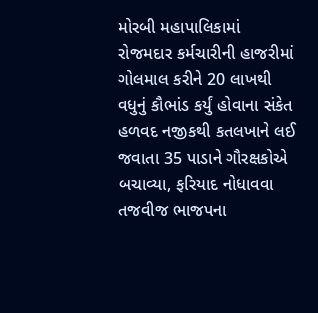મોરબી મહાપાલિકામાં રોજમદાર કર્મચારીની હાજરીમાં ગોલમાલ કરીને 20 લાખથી વધુનું કૌભાંડ કર્યું હોવાના સંકેત હળવદ નજીકથી કતલખાને લઈ જવાતા 35 પાડાને ગૌરક્ષકોએ બચાવ્યા, ફરિયાદ નોધાવવા તજવીજ ભાજપના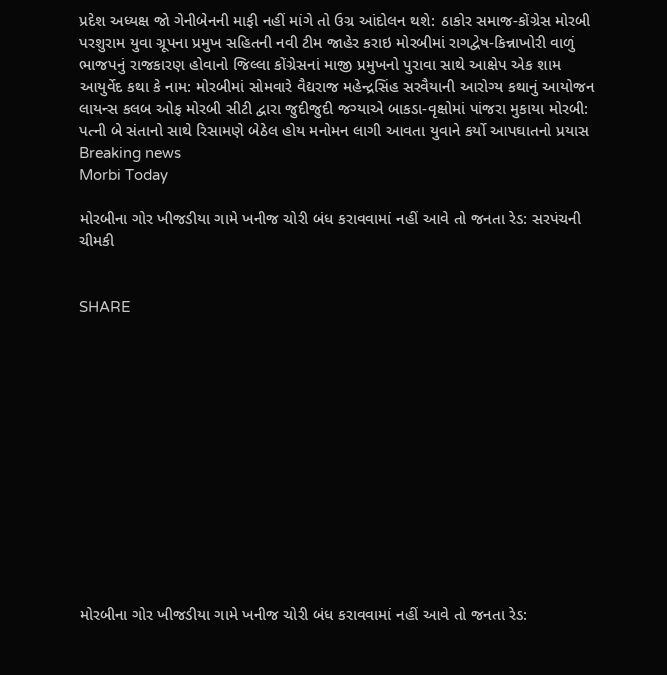પ્રદેશ અધ્યક્ષ જો ગેનીબેનની માફી નહીં માંગે તો ઉગ્ર આંદોલન થશે: ઠાકોર સમાજ-કોંગ્રેસ મોરબી પરશુરામ યુવા ગ્રૂપના પ્રમુખ સહિતની નવી ટીમ જાહેર કરાઇ મોરબીમાં રાગદ્વેષ-કિન્નાખોરી વાળું ભાજપનું રાજકારણ હોવાનો જિલ્લા કોંગ્રેસનાં માજી પ્રમુખનો પુરાવા સાથે આક્ષેપ એક શામ આયુર્વેદ કથા કે નામ: મોરબીમાં સોમવારે વૈદ્યરાજ મહેન્દ્રસિંહ સરવૈયાની આરોગ્ય કથાનું આયોજન લાયન્સ કલબ ઓફ મોરબી સીટી દ્વારા જુદીજુદી જગ્યાએ બાકડા-વૃક્ષોમાં પાંજરા મુકાયા મોરબી: પત્ની બે સંતાનો સાથે રિસામણે બેઠેલ હોય મનોમન લાગી આવતા યુવાને કર્યો આપઘાતનો પ્રયાસ
Breaking news
Morbi Today

મોરબીના ગોર ખીજડીયા ગામે ખનીજ ચોરી બંધ કરાવવામાં નહીં આવે તો જનતા રેડ: સરપંચની ચીમકી


SHARE













મોરબીના ગોર ખીજડીયા ગામે ખનીજ ચોરી બંધ કરાવવામાં નહીં આવે તો જનતા રેડ: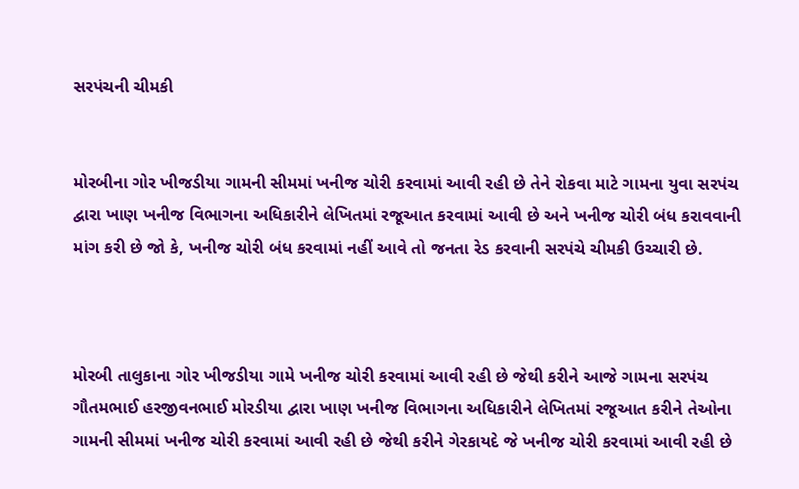સરપંચની ચીમકી


મોરબીના ગોર ખીજડીયા ગામની સીમમાં ખનીજ ચોરી કરવામાં આવી રહી છે તેને રોકવા માટે ગામના યુવા સરપંચ દ્વારા ખાણ ખનીજ વિભાગના અધિકારીને લેખિતમાં રજૂઆત કરવામાં આવી છે અને ખનીજ ચોરી બંધ કરાવવાની માંગ કરી છે જો કે, ખનીજ ચોરી બંધ કરવામાં નહીં આવે તો જનતા રેડ કરવાની સરપંચે ચીમકી ઉચ્ચારી છે.



મોરબી તાલુકાના ગોર ખીજડીયા ગામે ખનીજ ચોરી કરવામાં આવી રહી છે જેથી કરીને આજે ગામના સરપંચ ગૌતમભાઈ હરજીવનભાઈ મોરડીયા દ્વારા ખાણ ખનીજ વિભાગના અધિકારીને લેખિતમાં રજૂઆત કરીને તેઓના ગામની સીમમાં ખનીજ ચોરી કરવામાં આવી રહી છે જેથી કરીને ગેરકાયદે જે ખનીજ ચોરી કરવામાં આવી રહી છે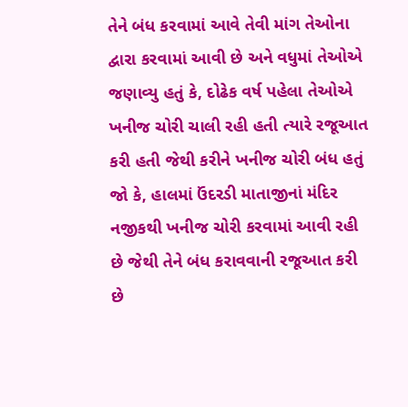તેને બંધ કરવામાં આવે તેવી માંગ તેઓના દ્વારા કરવામાં આવી છે અને વધુમાં તેઓએ જણાવ્યુ હતું કે, દોઢેક વર્ષ પહેલા તેઓએ ખનીજ ચોરી ચાલી રહી હતી ત્યારે રજૂઆત કરી હતી જેથી કરીને ખનીજ ચોરી બંધ હતું જો કે, હાલમાં ઉંદરડી માતાજીનાં મંદિર નજીકથી ખનીજ ચોરી કરવામાં આવી રહી છે જેથી તેને બંધ કરાવવાની રજૂઆત કરી છે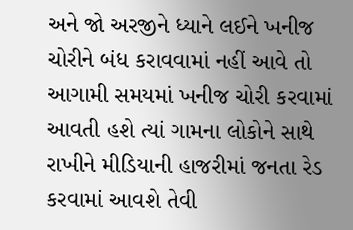અને જો અરજીને ધ્યાને લઈને ખનીજ ચોરીને બંધ કરાવવામાં નહીં આવે તો આગામી સમયમાં ખનીજ ચોરી કરવામાં આવતી હશે ત્યાં ગામના લોકોને સાથે રાખીને મીડિયાની હાજરીમાં જનતા રેડ કરવામાં આવશે તેવી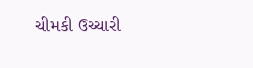ચીમકી ઉચ્ચારી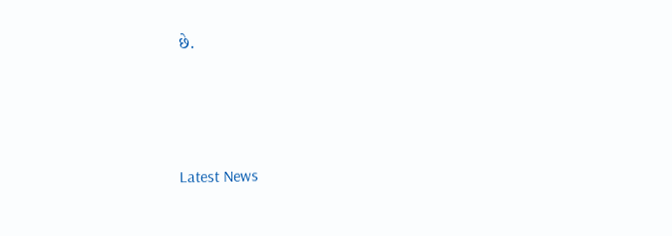છે.






Latest News